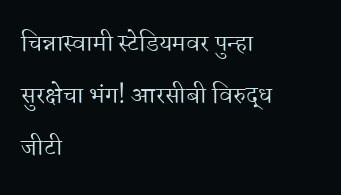चिन्नास्वामी स्टेडियमवर पुन्हा सुरक्षेचा भंग! आरसीबी विरुद्ध जीटी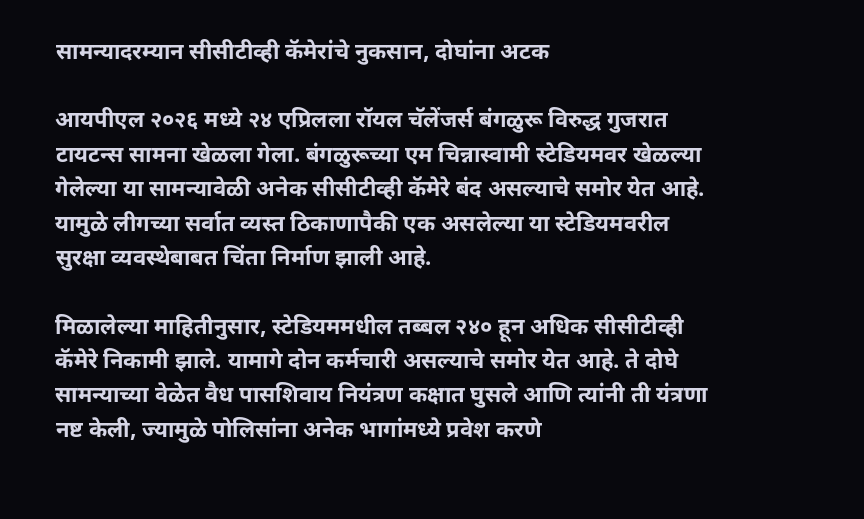सामन्यादरम्यान सीसीटीव्ही कॅमेरांचे नुकसान, दोघांना अटक

आयपीएल २०२६ मध्ये २४ एप्रिलला रॉयल चॅलेंजर्स बंगळुरू विरुद्ध गुजरात टायटन्स सामना खेळला गेला. बंगळुरूच्या एम चिन्नास्वामी स्टेडियमवर खेळल्या गेलेल्या या सामन्यावेळी अनेक सीसीटीव्ही कॅमेरे बंद असल्याचे समोर येत आहे. यामुळे लीगच्या सर्वात व्यस्त ठिकाणापैकी एक असलेल्या या स्टेडियमवरील सुरक्षा व्यवस्थेबाबत चिंता निर्माण झाली आहे.

मिळालेल्या माहितीनुसार, स्टेडियममधील तब्बल २४० हून अधिक सीसीटीव्ही कॅमेरे निकामी झाले. यामागे दोन कर्मचारी असल्याचे समोर येत आहे. ते दोघे सामन्याच्या वेळेत वैध पासशिवाय नियंत्रण कक्षात घुसले आणि त्यांनी ती यंत्रणा नष्ट केली, ज्यामुळे पोलिसांना अनेक भागांमध्ये प्रवेश करणे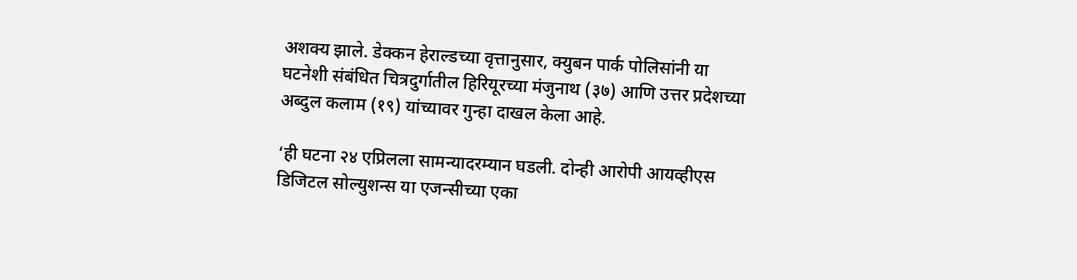अशक्य झाले. डेक्कन हेराल्डच्या वृत्तानुसार, क्युबन पार्क पोलिसांनी या घटनेशी संबंधित चित्रदुर्गातील हिरियूरच्या मंजुनाथ (३७) आणि उत्तर प्रदेशच्या अब्दुल कलाम (१९) यांच्यावर गुन्हा दाखल केला आहे.

‘ही घटना २४ एप्रिलला सामन्यादरम्यान घडली. दोन्ही आरोपी आयव्हीएस डिजिटल सोल्युशन्स या एजन्सीच्या एका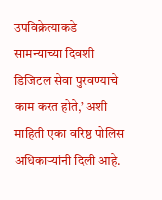उपविक्रेत्याकडे सामन्याच्या दिवशी डिजिटल सेवा पुरवण्याचे काम करत होते,’ अशी माहिती एका वरिष्ठ पोलिस अधिकाऱ्यांनी दिली आहे.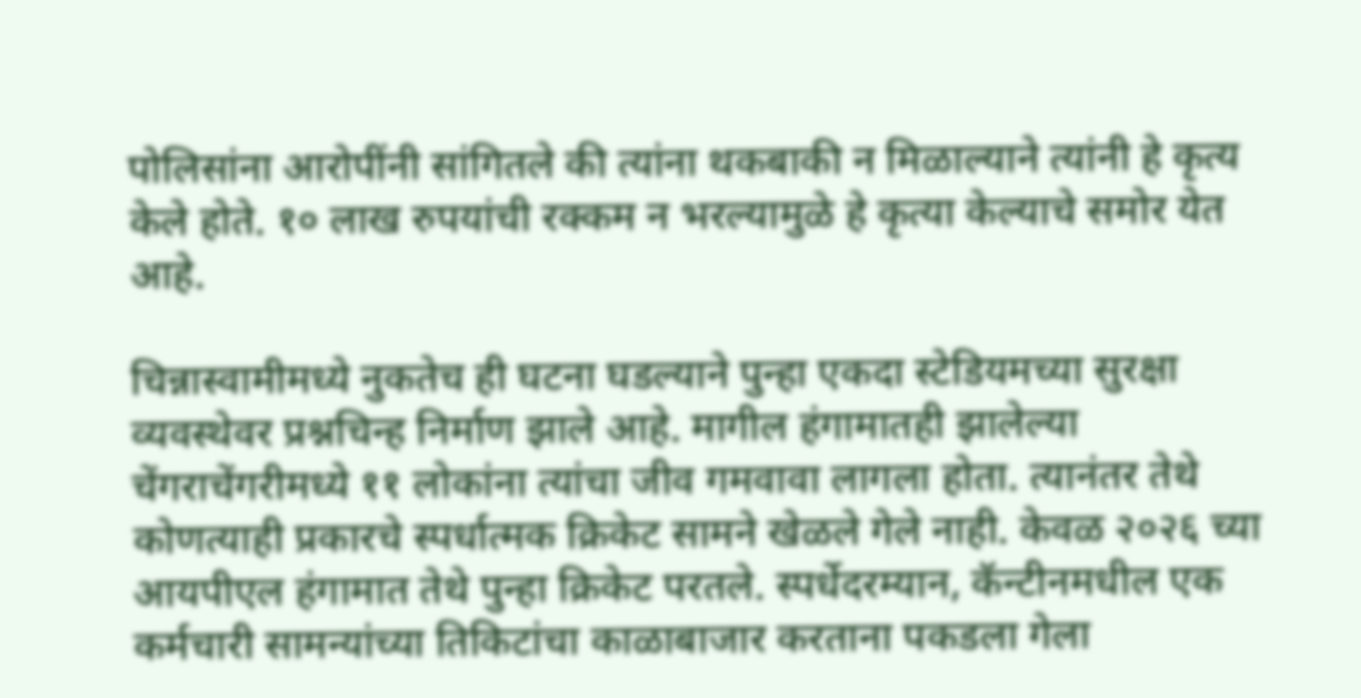पोलिसांना आरोपींनी सांगितले की त्यांना थकबाकी न मिळाल्याने त्यांनी हे कृत्य केले होते. १० लाख रुपयांची रक्कम न भरल्यामुळे हे कृत्या केल्याचे समोर येत आहे.

चिन्नास्वामीमध्ये नुकतेच ही घटना घडल्याने पुन्हा एकदा स्टेडियमच्या सुरक्षा व्यवस्थेवर प्रश्नचिन्ह निर्माण झाले आहे. मागील हंगामातही झालेल्या चेंगराचेंगरीमध्ये ११ लोकांना त्यांचा जीव गमवावा लागला होता. त्यानंतर तेथे कोणत्याही प्रकारचे स्पर्धात्मक क्रिकेट सामने खेळले गेले नाही. केवळ २०२६ च्या आयपीएल हंगामात तेथे पुन्हा क्रिकेट परतले. स्पर्धेदरम्यान, कॅन्टीनमधील एक कर्मचारी सामन्यांच्या तिकिटांचा काळाबाजार करताना पकडला गेला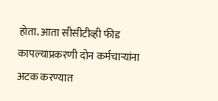होता. आता सीसीटीव्ही फीड कापल्याप्रकरणी दोन कर्मचाऱ्यांना अटक करण्यात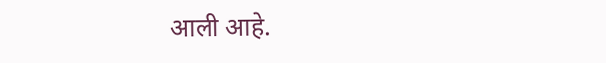आली आहे.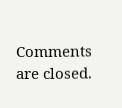Comments are closed.